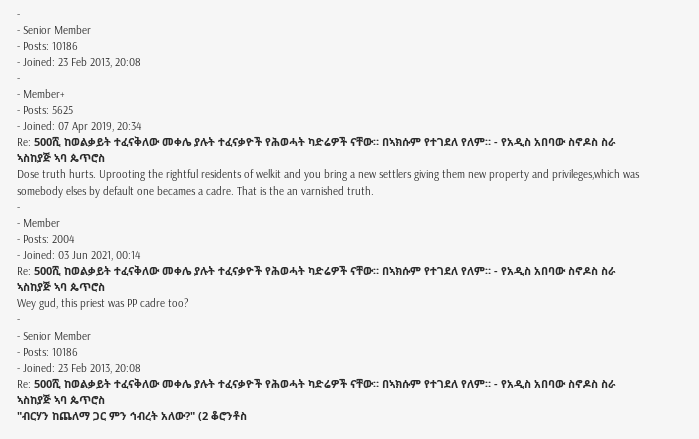-
- Senior Member
- Posts: 10186
- Joined: 23 Feb 2013, 20:08
-
- Member+
- Posts: 5625
- Joined: 07 Apr 2019, 20:34
Re: 500ሺ ከወልቃይት ተፈናቅለው መቀሌ ያሉት ተፈናቃዮች የሕወሓት ካድሬዎች ናቸው። በኣክሱም የተገደለ የለም። - የአዲስ አበባው ስኖዶስ ስራ ኣስከያጅ ኣባ ጴጥሮስ
Dose truth hurts. Uprooting the rightful residents of welkit and you bring a new settlers giving them new property and privileges,which was somebody elses by default one becames a cadre. That is the an varnished truth.
-
- Member
- Posts: 2004
- Joined: 03 Jun 2021, 00:14
Re: 500ሺ ከወልቃይት ተፈናቅለው መቀሌ ያሉት ተፈናቃዮች የሕወሓት ካድሬዎች ናቸው። በኣክሱም የተገደለ የለም። - የአዲስ አበባው ስኖዶስ ስራ ኣስከያጅ ኣባ ጴጥሮስ
Wey gud, this priest was PP cadre too?
-
- Senior Member
- Posts: 10186
- Joined: 23 Feb 2013, 20:08
Re: 500ሺ ከወልቃይት ተፈናቅለው መቀሌ ያሉት ተፈናቃዮች የሕወሓት ካድሬዎች ናቸው። በኣክሱም የተገደለ የለም። - የአዲስ አበባው ስኖዶስ ስራ ኣስከያጅ ኣባ ጴጥሮስ
"ብርሃን ከጨለማ ጋር ምን ኅብረት አለው?" (2 ቆሮንቶስ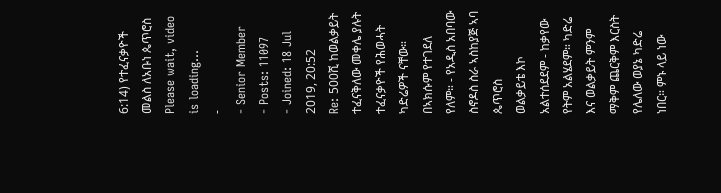6:14) የተፈናቃዮች መልስ ለአቡነ ጴጥሮስ
Please wait, video is loading...
-
- Senior Member
- Posts: 11097
- Joined: 18 Jul 2019, 20:52
Re: 500ሺ ከወልቃይት ተፈናቅለው መቀሌ ያሉት ተፈናቃዮች የሕወሓት ካድሬዎች ናቸው። በኣክሱም የተገደለ የለም። - የአዲስ አበባው ስኖዶስ ስራ ኣስከያጅ ኣባ ጴጥሮስ
ወልቃይቴ እኮ አልተሰደደም - ከቃየው የትም አልሄደም። ካድሬ እና ወልቃይት ምንም ማቅም ጨርቅም እርስት የሌለው ወያኔ ካድሬ ነበር። ምኑ ላይ ነው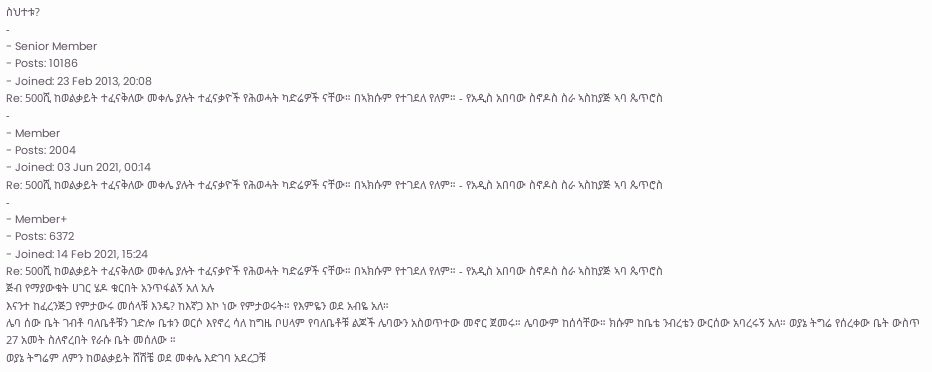ስህተቱ?
-
- Senior Member
- Posts: 10186
- Joined: 23 Feb 2013, 20:08
Re: 500ሺ ከወልቃይት ተፈናቅለው መቀሌ ያሉት ተፈናቃዮች የሕወሓት ካድሬዎች ናቸው። በኣክሱም የተገደለ የለም። - የአዲስ አበባው ስኖዶስ ስራ ኣስከያጅ ኣባ ጴጥሮስ
-
- Member
- Posts: 2004
- Joined: 03 Jun 2021, 00:14
Re: 500ሺ ከወልቃይት ተፈናቅለው መቀሌ ያሉት ተፈናቃዮች የሕወሓት ካድሬዎች ናቸው። በኣክሱም የተገደለ የለም። - የአዲስ አበባው ስኖዶስ ስራ ኣስከያጅ ኣባ ጴጥሮስ
-
- Member+
- Posts: 6372
- Joined: 14 Feb 2021, 15:24
Re: 500ሺ ከወልቃይት ተፈናቅለው መቀሌ ያሉት ተፈናቃዮች የሕወሓት ካድሬዎች ናቸው። በኣክሱም የተገደለ የለም። - የአዲስ አበባው ስኖዶስ ስራ ኣስከያጅ ኣባ ጴጥሮስ
ጅብ የማያውቁት ሀገር ሄዶ ቁርበት አንጥፋልኝ አለ አሉ
እናንተ ከፈረንጅጋ የምታውሩ መሰላቹ እንዴ? ከእኛጋ እኮ ነው የምታወሩት። የእምዬን ወደ አብዬ አለ።
ሌባ ሰው ቤት ገብቶ ባለቤቶቹን ገድሎ ቤቱን ወርሶ እየኖረ ሳለ ከግዜ ቦሀላም የባለቤቶቹ ልጆች ሌባውን አስወጥተው መኖር ጀመሩ። ሌባውም ከሰሳቸው። ክሱም ከቤቴ ንብረቴን ውርሰው አባረሩኝ አለ። ወያኔ ትግሬ የሰረቀው ቤት ውስጥ 27 አመት ስለኖረበት የራሱ ቤት መሰለው ።
ወያኔ ትግሬም ለምን ከወልቃይት ሸሽቼ ወደ መቀሌ እድገባ አደረጋቹ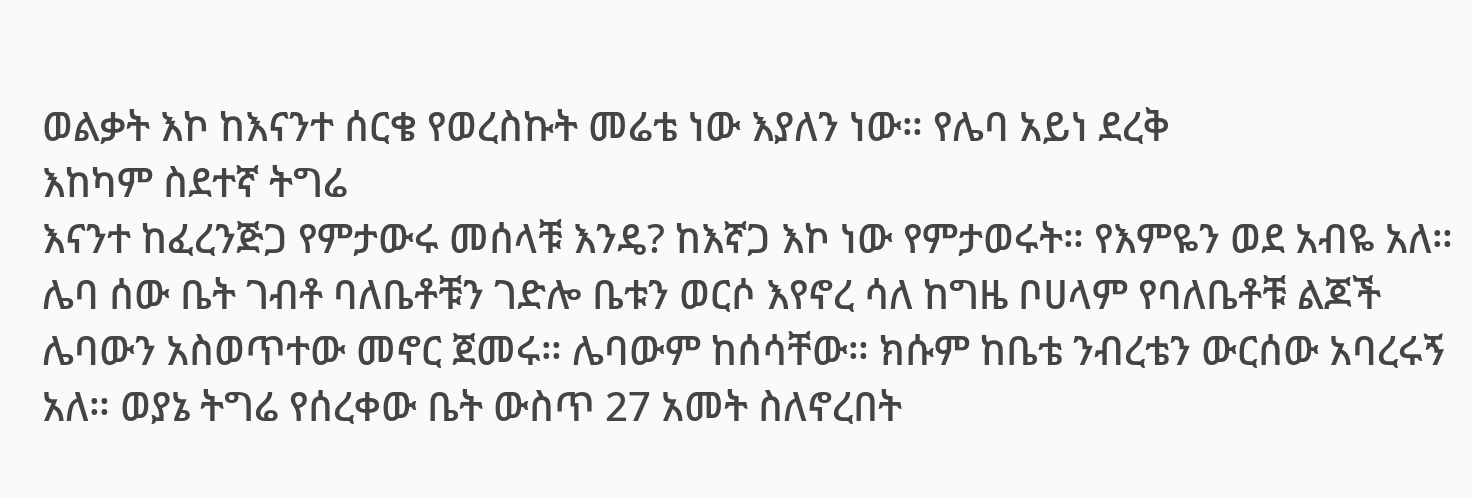ወልቃት እኮ ከእናንተ ሰርቄ የወረስኩት መሬቴ ነው እያለን ነው። የሌባ አይነ ደረቅ
እከካም ስደተኛ ትግሬ
እናንተ ከፈረንጅጋ የምታውሩ መሰላቹ እንዴ? ከእኛጋ እኮ ነው የምታወሩት። የእምዬን ወደ አብዬ አለ።
ሌባ ሰው ቤት ገብቶ ባለቤቶቹን ገድሎ ቤቱን ወርሶ እየኖረ ሳለ ከግዜ ቦሀላም የባለቤቶቹ ልጆች ሌባውን አስወጥተው መኖር ጀመሩ። ሌባውም ከሰሳቸው። ክሱም ከቤቴ ንብረቴን ውርሰው አባረሩኝ አለ። ወያኔ ትግሬ የሰረቀው ቤት ውስጥ 27 አመት ስለኖረበት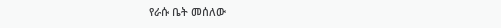የራሱ ቤት መሰለው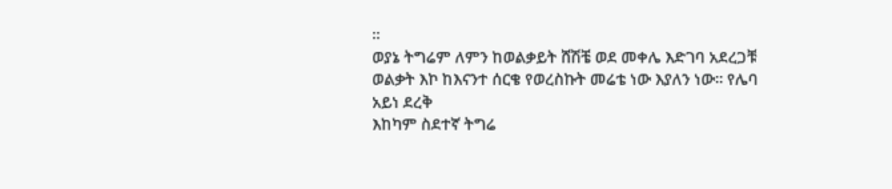።
ወያኔ ትግሬም ለምን ከወልቃይት ሸሽቼ ወደ መቀሌ እድገባ አደረጋቹ ወልቃት እኮ ከእናንተ ሰርቄ የወረስኩት መሬቴ ነው እያለን ነው። የሌባ አይነ ደረቅ
እከካም ስደተኛ ትግሬ